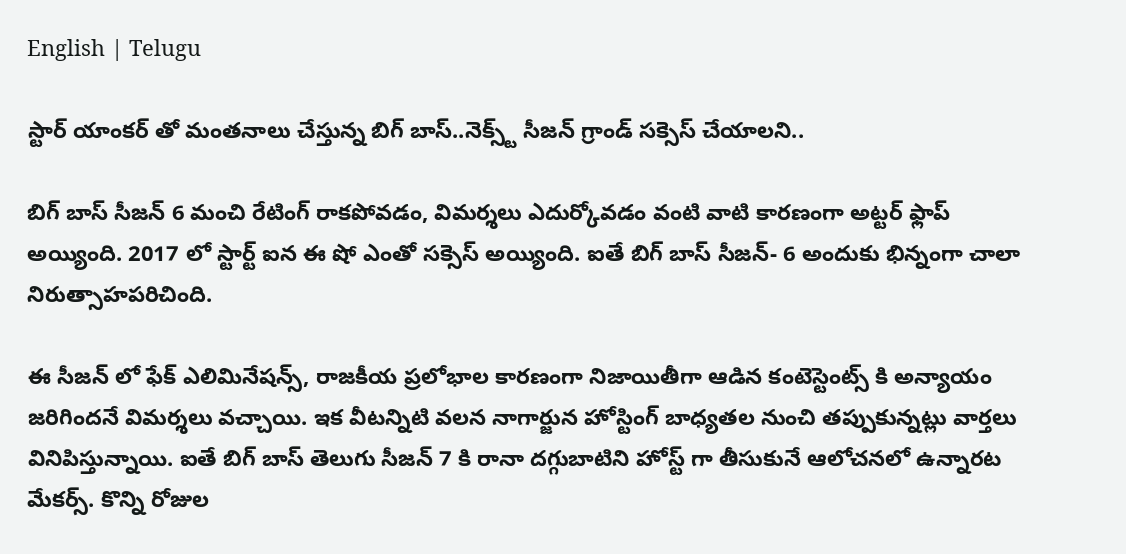English | Telugu

స్టార్ యాంకర్ తో మంతనాలు చేస్తున్న బిగ్ బాస్..నెక్స్ట్ సీజన్ గ్రాండ్ సక్సెస్ చేయాలని..

బిగ్ బాస్ సీజన్ 6 మంచి రేటింగ్ రాకపోవడం, విమర్శలు ఎదుర్కోవడం వంటి వాటి కారణంగా అట్టర్ ఫ్లాప్ అయ్యింది. 2017 లో స్టార్ట్ ఐన ఈ షో ఎంతో సక్సెస్ అయ్యింది. ఐతే బిగ్ బాస్ సీజన్- 6 అందుకు భిన్నంగా చాలా నిరుత్సాహపరిచింది.

ఈ సీజన్ లో ఫేక్ ఎలిమినేషన్స్, రాజకీయ ప్రలోభాల కారణంగా నిజాయితీగా ఆడిన కంటెస్టెంట్స్ కి అన్యాయం జరిగిందనే విమర్శలు వచ్చాయి. ఇక వీటన్నిటి వలన నాగార్జున హోస్టింగ్ బాధ్యతల నుంచి తప్పుకున్నట్లు వార్తలు వినిపిస్తున్నాయి. ఐతే బిగ్ బాస్ తెలుగు సీజన్ 7 కి రానా దగ్గుబాటిని హోస్ట్ గా తీసుకునే ఆలోచనలో ఉన్నారట మేకర్స్. కొన్ని రోజుల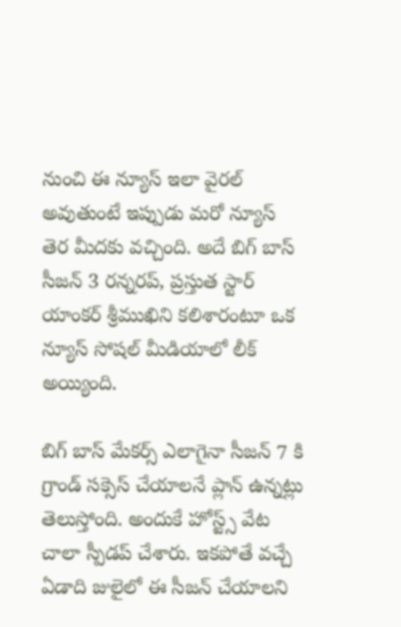నుంచి ఈ న్యూస్ ఇలా వైరల్ అవుతుంటే ఇప్పుడు మరో న్యూస్ తెర మీదకు వచ్చింది. అదే బిగ్ బాస్ సీజన్ 3 రన్నరప్, ప్రస్తుత స్టార్ యాంకర్ శ్రీముఖిని కలిశారంటూ ఒక న్యూస్ సోషల్ మీడియాలో లీక్ అయ్యింది.

బిగ్ బాస్ మేకర్స్ ఎలాగైనా సీజన్ 7 కి గ్రాండ్ సక్సెస్ చేయాలనే ప్లాన్ ఉన్నట్లు తెలుస్తోంది. అందుకే హోస్ట్స్ వేట చాలా స్పీడప్ చేశారు. ఇకపోతే వచ్చే ఏడాది జులైలో ఈ సీజన్ చేయాలని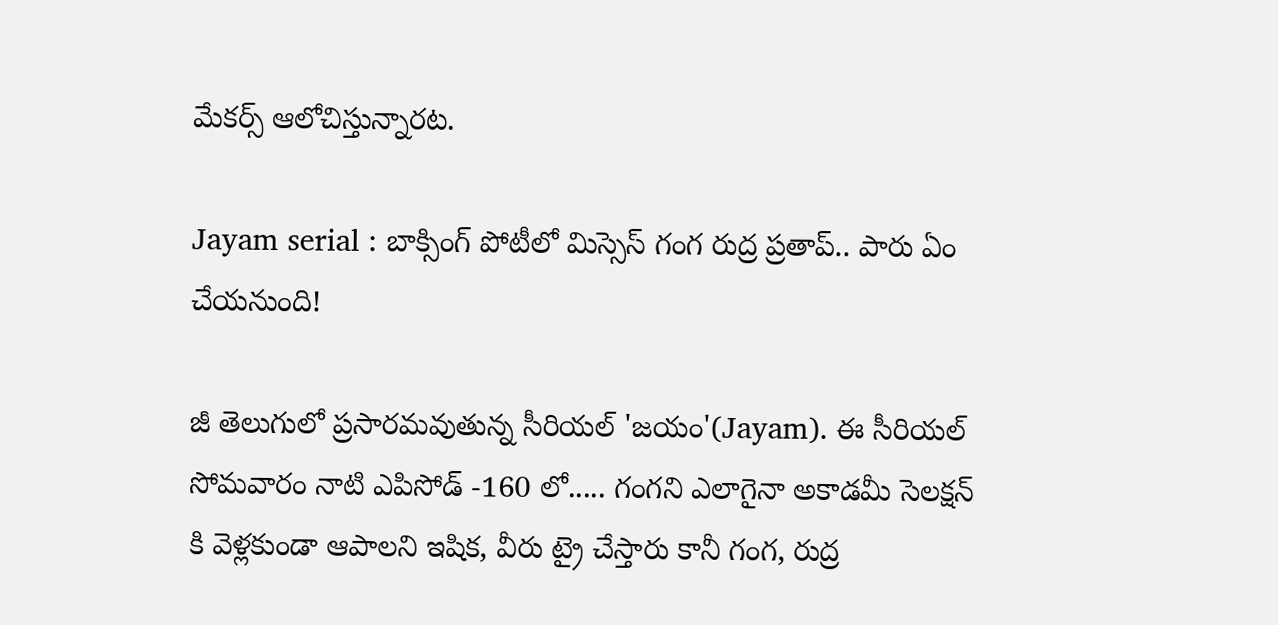మేకర్స్ ఆలోచిస్తున్నారట.

Jayam serial : బాక్సింగ్ పోటీలో మిస్సెస్ గంగ రుద్ర ప్రతాప్.. పారు ఏం చేయనుంది!

జీ తెలుగులో ప్రసారమవుతున్న సీరియల్ 'జయం'(Jayam). ఈ సీరియల్ సోమవారం నాటి ఎపిసోడ్ -160 లో..... గంగని ఎలాగైనా అకాడమీ సెలక్షన్ కి వెళ్లకుండా ఆపాలని ఇషిక, వీరు ట్రై చేస్తారు కానీ గంగ, రుద్ర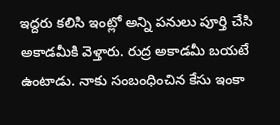ఇద్దరు కలిసి ఇంట్లో అన్ని పనులు పూర్తి చేసి అకాడమీకి వెళ్తారు. రుద్ర అకాడమీ బయటే ఉంటాడు. నాకు సంబంధించిన కేసు ఇంకా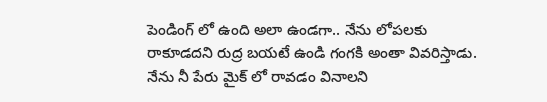పెండింగ్ లో ఉంది అలా ఉండగా.. నేను లోపలకు రాకూడదని రుద్ర బయటే ఉండి గంగకి అంతా వివరిస్తాడు. నేను నీ పేరు మైక్ లో రావడం వినాలని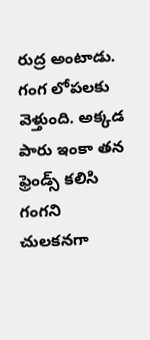రుద్ర అంటాడు. గంగ లోపలకు వెళ్తుంది. అక్కడ పారు ఇంకా తన ఫ్రెండ్స్ కలిసి గంగని చులకనగా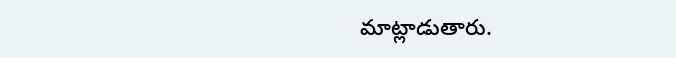మాట్లాడుతారు.